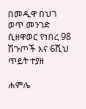በመዲዋ በህገ ወጥ መንገድ ሲዘዋወር የነበረ 98 ሽጉጦች እና 6ሺህ ጥይት ተያዘ

ሐምሌ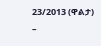23/2013 (ዋልታ) –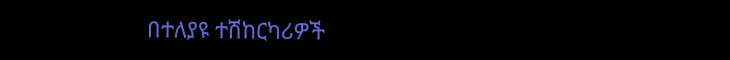በተለያዩ ተሽከርካሪዎች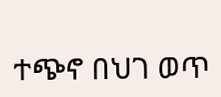ተጭኖ በህገ ወጥ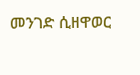መንገድ ሲዘዋወር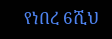የነበረ 6ሺህ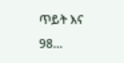ጥይት እና 98…